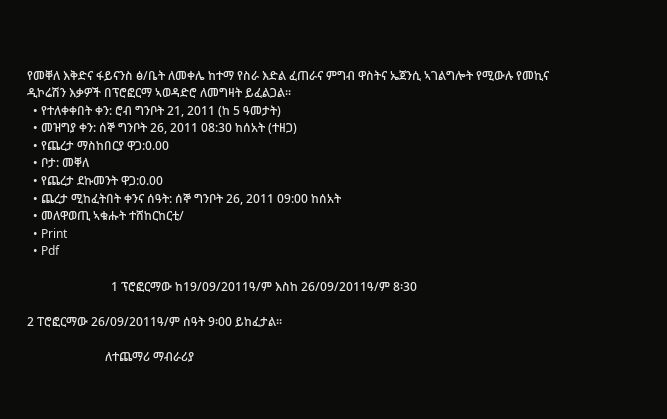የመቐለ እቅድና ፋይናንስ ፅ/ቤት ለመቀሌ ከተማ የስራ እድል ፈጠራና ምግብ ዋስትና ኤጀንሲ ኣገልግሎት የሚውሉ የመኪና ዲኮሬሽን እቃዎች በፕሮፎርማ ኣወዳድሮ ለመግዛት ይፈልጋል፡፡
  • የተለቀቀበት ቀን: ሮብ ግንቦት 21, 2011 (ከ 5 ዓመታት)
  • መዝግያ ቀን: ሰኞ ግንቦት 26, 2011 08:30 ከሰአት (ተዘጋ)
  • የጨረታ ማስከበርያ ዋጋ:0.00
  • ቦታ: መቐለ
  • የጨረታ ደኩመንት ዋጋ:0.00
  • ጨረታ ሚከፈትበት ቀንና ሰዓት: ሰኞ ግንቦት 26, 2011 09:00 ከሰአት
  • መለዋወጢ ኣቁሑት ተሸከርከርቲ/
  • Print
  • Pdf

                            1 ፕሮፎርማው ከ19/09/2011ዓ/ም እስከ 26/09/2011ዓ/ም 8፡30

2 ፐሮፎርማው 26/09/2011ዓ/ም ሰዓት 9፡00 ይከፈታል፡፡

                          ለተጨማሪ ማብራሪያ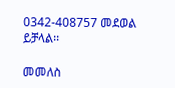0342-408757 መደወል ይቻላል፡፡

መመለስ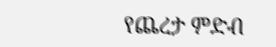የጨረታ ምድብ